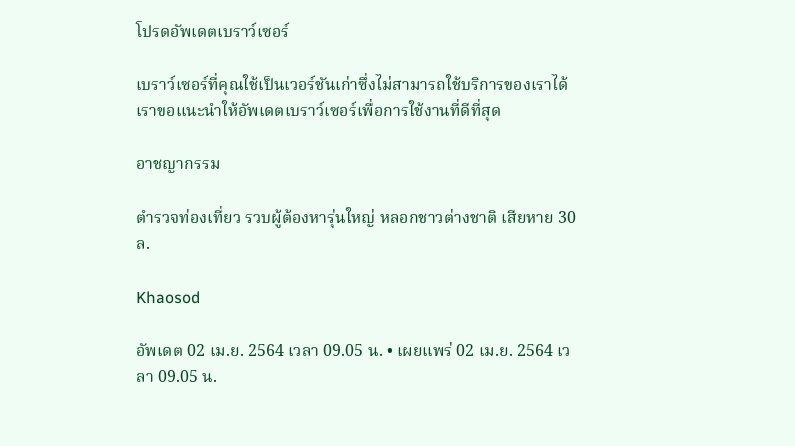โปรดอัพเดตเบราว์เซอร์

เบราว์เซอร์ที่คุณใช้เป็นเวอร์ชันเก่าซึ่งไม่สามารถใช้บริการของเราได้ เราขอแนะนำให้อัพเดตเบราว์เซอร์เพื่อการใช้งานที่ดีที่สุด

อาชญากรรม

ตำรวจท่องเที่ยว รวบผู้ต้องหารุ่นใหญ่ หลอกชาวต่างชาติ เสียหาย 30 ล.

Khaosod

อัพเดต 02 เม.ย. 2564 เวลา 09.05 น. • เผยแพร่ 02 เม.ย. 2564 เวลา 09.05 น.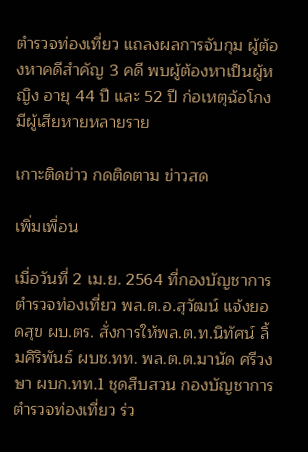ตำรวจท่องเที่ยว แถลงผลการจับกุม ผู้ต้องหาคดีสำคัญ 3 คดี พบผู้ต้องหาเป็นผู้หญิง อายุ 44 ปี และ 52 ปี ก่อเหตุฉ้อโกง มีผู้เสียหายหลายราย

เกาะติดข่าว กดติดตาม ข่าวสด

เพิ่มเพื่อน

เมื่อวันที่ 2 เม.ย. 2564 ที่กองบัญชาการตำรวจท่องเที่ยว พล.ต.อ.สุวัฒน์ แจ้งยอดสุข ผบ.ตร. สั่งการให้พล.ต.ท.นิทัศน์ ลิ้มศิริพันธ์ ผบช.ทท. พล.ต.ต.มานัด ศรีวงษา ผบก.ทท.1 ชุดสืบสวน กองบัญชาการตำรวจท่องเที่ยว ร่ว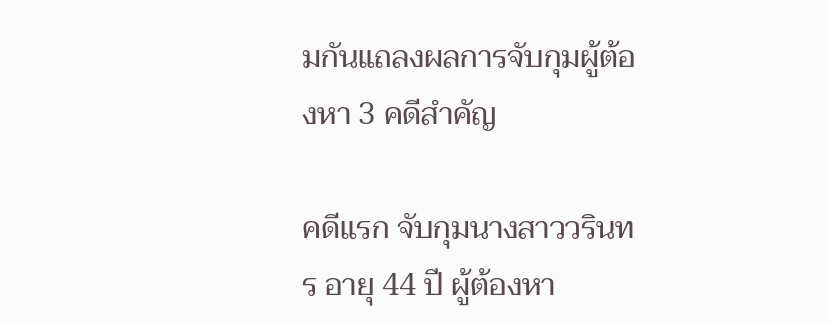มกันแถลงผลการจับกุมผู้ต้องหา 3 คดีสำคัญ

คดีแรก จับกุมนางสาววรินทร อายุ 44 ปี ผู้ต้องหา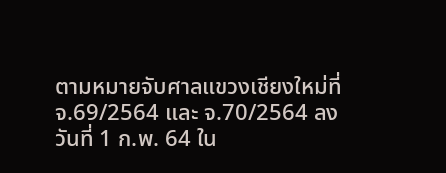ตามหมายจับศาลแขวงเชียงใหม่ที่ จ.69/2564 และ จ.70/2564 ลงวันที่ 1 ก.พ. 64 ใน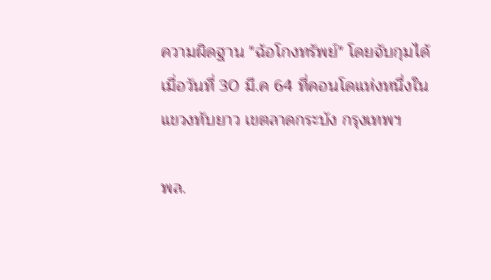ความผิดฐาน "ฉ้อโกงทรัพย์" โดยจับกุมได้เมื่อวันที่ 30 มี.ค 64 ที่คอนโดแห่งหนึ่งในแขวงทับยาว เขตลาดกระบัง กรุงเทพฯ

พล.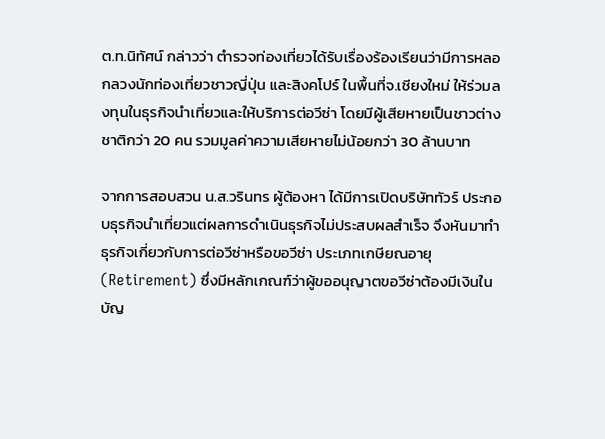ต.ท.นิทัศน์ กล่าวว่า ตำรวจท่องเที่ยวได้รับเรื่องร้องเรียนว่ามีการหลอกลวงนักท่องเที่ยวชาวญี่ปุ่น และสิงคโปร์ ในพื้นที่จ.เชียงใหม่ ให้ร่วมลงทุนในธุรกิจนำเที่ยวและให้บริการต่อวีซ่า โดยมีผู้เสียหายเป็นชาวต่างชาติกว่า 20 คน รวมมูลค่าความเสียหายไม่น้อยกว่า 30 ล้านบาท

จากการสอบสวน น.ส.วรินทร ผู้ต้องหา ได้มีการเปิดบริษัททัวร์ ประกอบธุรกิจนำเที่ยวแต่ผลการดำเนินธุรกิจไม่ประสบผลสำเร็จ จึงหันมาทำธุรกิจเกี่ยวกับการต่อวีซ่าหรือขอวีซ่า ประเภทเกษียณอายุ (Retirement) ซึ่งมีหลักเกณฑ์ว่าผู้ขออนุญาตขอวีซ่าต้องมีเงินในบัญ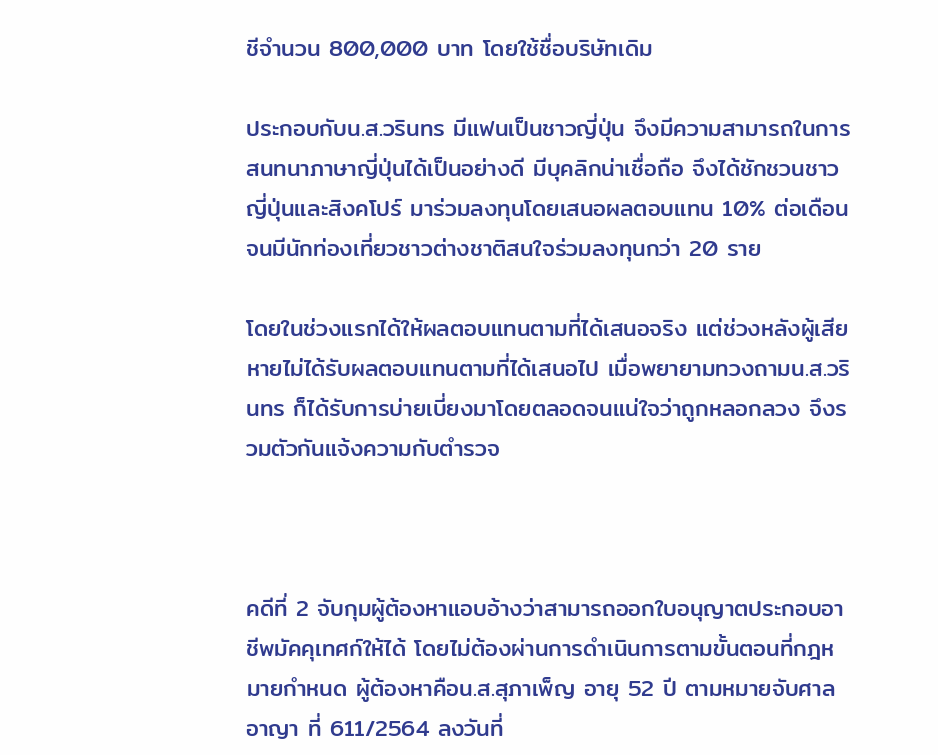ชีจำนวน 800,000 บาท โดยใช้ชื่อบริษัทเดิม

ประกอบกับน.ส.วรินทร มีแฟนเป็นชาวญี่ปุ่น จึงมีความสามารถในการสนทนาภาษาญี่ปุ่นได้เป็นอย่างดี มีบุคลิกน่าเชื่อถือ จึงได้ชักชวนชาวญี่ปุ่นและสิงคโปร์ มาร่วมลงทุนโดยเสนอผลตอบแทน 10% ต่อเดือน จนมีนักท่องเที่ยวชาวต่างชาติสนใจร่วมลงทุนกว่า 20 ราย

โดยในช่วงแรกได้ให้ผลตอบแทนตามที่ได้เสนอจริง แต่ช่วงหลังผู้เสียหายไม่ได้รับผลตอบแทนตามที่ได้เสนอไป เมื่อพยายามทวงถามน.ส.วรินทร ก็ได้รับการบ่ายเบี่ยงมาโดยตลอดจนแน่ใจว่าถูกหลอกลวง จึงรวมตัวกันแจ้งความกับตำรวจ



คดีที่ 2 จับกุมผู้ต้องหาแอบอ้างว่าสามารถออกใบอนุญาตประกอบอาชีพมัคคุเทศก์ให้ได้ โดยไม่ต้องผ่านการดำเนินการตามขั้นตอนที่กฎหมายกำหนด ผู้ต้องหาคือน.ส.สุภาเพ็ญ อายุ 52 ปี ตามหมายจับศาลอาญา ที่ 611/2564 ลงวันที่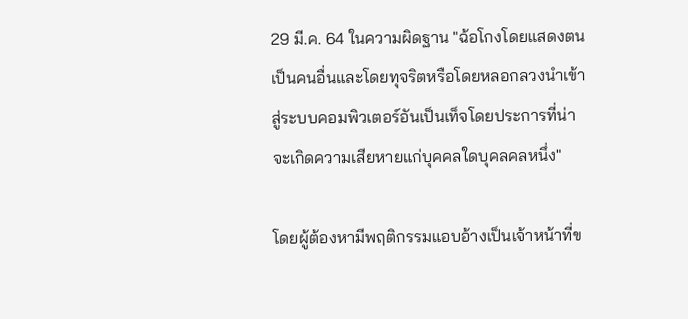29 มี.ค. 64 ในความผิดฐาน "ฉ้อโกงโดยแสดงตนเป็นคนอื่นและโดยทุจริตหรือโดยหลอกลวงนำเข้าสู่ระบบคอมพิวเตอร์อันเป็นเท็จโดยประการที่น่าจะเกิดความเสียหายแก่บุคคลใดบุคลคลหนึ่ง"

โดยผู้ต้องหามีพฤติกรรมแอบอ้างเป็นเจ้าหน้าที่ข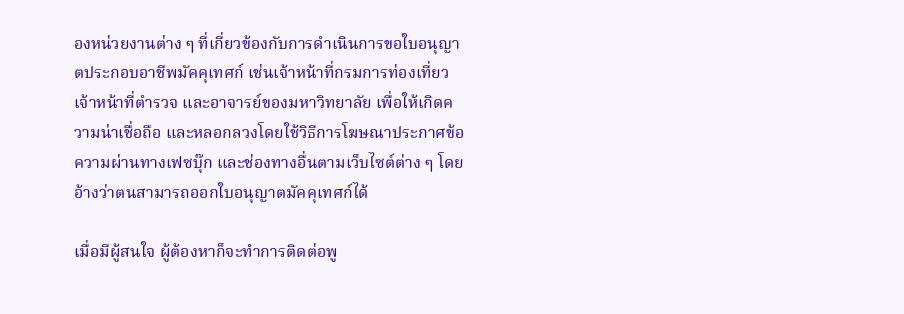องหน่วยงานต่าง ๆ ที่เกี่ยวข้องกับการดำเนินการขอใบอนุญาตประกอบอาชีพมัคคุเทศก์ เช่นเจ้าหน้าที่กรมการท่องเที่ยว เจ้าหน้าที่ตำรวจ และอาจารย์ของมหาวิทยาลัย เพื่อให้เกิดความน่าเชื่อถือ และหลอกลวงโดยใช้วิธีการโฆษณาประกาศข้อความผ่านทางเฟซบุ๊ก และช่องทางอื่นตามเว็บไซต์ต่าง ๆ โดยอ้างว่าตนสามารถออกใบอนุญาตมัคคุเทศก์ได้

เมื่อมีผู้สนใจ ผู้ต้องหาก็จะทำการติดต่อพู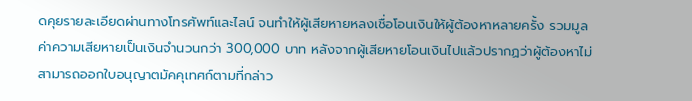ดคุยรายละเอียดผ่านทางโทรศัพท์และไลน์ จนทำให้ผู้เสียหายหลงเชื่อโอนเงินให้ผู้ต้องหาหลายครั้ง รวมมูลค่าความเสียหายเป็นเงินจำนวนกว่า 300,000 บาท หลังจากผู้เสียหายโอนเงินไปแล้วปรากฏว่าผู้ต้องหาไม่สามารถออกใบอนุญาตมัคคุเทศก์ตามที่กล่าว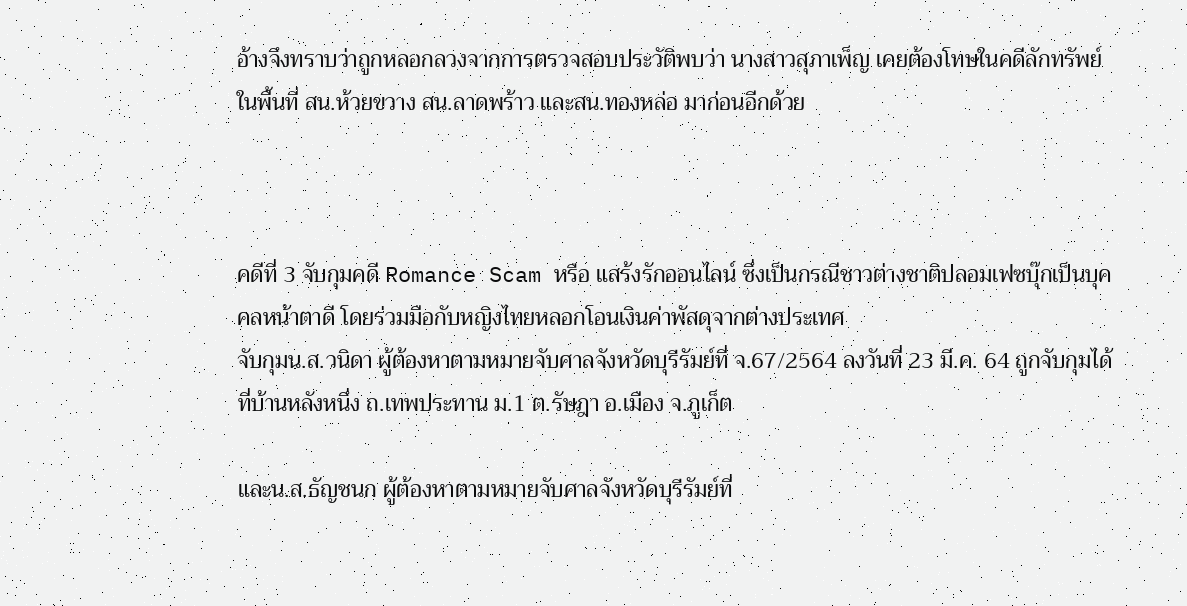อ้างจึงทราบว่าถูกหลอกลวงจากการตรวจสอบประวัติพบว่า นางสาวสุภาเพ็ญ เคยต้องโทษในคดีลักทรัพย์ ในพื้นที่ สน.ห้วยขวาง สน.ลาดพร้าว และสน.ทองหล่อ มาก่อนอีกด้วย



คดีที่ 3 จับกุมคดี Romance Scam หรือ แสร้งรักออนไลน์ ซึ่งเป็นกรณีชาวต่างชาติปลอมเฟซบุ๊กเป็นบุคคลหน้าตาดี โดยร่วมมือกับหญิงไทยหลอกโอนเงินค่าพัสดุจากต่างประเทศ
จับกุมน.ส.วนิดา ผู้ต้องหาตามหมายจับศาลจังหวัดบุรีรัมย์ที่ จ.67/2564 ลงวันที่ 23 มี.ค. 64 ถูกจับกุมได้ที่บ้านหลังหนึ่ง ถ.เทพประทาน ม.1 ต.รัษฎา อ.เมือง จ.ภูเก็ต

และน.ส.ธัญชนก ผู้ต้องหาตามหมายจับศาลจังหวัดบุรีรัมย์ที่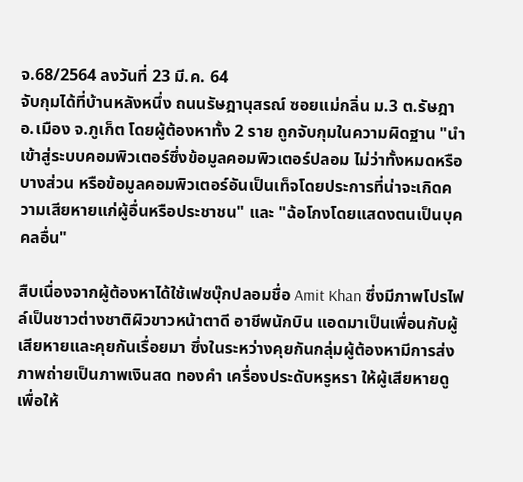จ.68/2564 ลงวันที่ 23 มี.ค. 64
จับกุมได้ที่บ้านหลังหนึ่ง ถนนรัษฎานุสรณ์ ซอยแม่กลิ่น ม.3 ต.รัษฎา อ.เมือง จ.ภูเก็ต โดยผู้ต้องหาทั้ง 2 ราย ถูกจับกุมในความผิดฐาน "นำเข้าสู่ระบบคอมพิวเตอร์ซึ่งข้อมูลคอมพิวเตอร์ปลอม ไม่ว่าทั้งหมดหรือบางส่วน หรือข้อมูลคอมพิวเตอร์อันเป็นเท็จโดยประการที่น่าจะเกิดความเสียหายแก่ผู้อื่นหรือประชาชน" และ "ฉ้อโกงโดยแสดงตนเป็นบุคคลอื่น"

สืบเนื่องจากผู้ต้องหาได้ใช้เฟซบุ๊กปลอมชื่อ Amit Khan ซึ่งมีภาพโปรไฟล์เป็นชาวต่างชาติผิวขาวหน้าตาดี อาชีพนักบิน แอดมาเป็นเพื่อนกับผู้เสียหายและคุยกันเรื่อยมา ซึ่งในระหว่างคุยกันกลุ่มผู้ต้องหามีการส่งภาพถ่ายเป็นภาพเงินสด ทองคำ เครื่องประดับหรูหรา ให้ผู้เสียหายดู เพื่อให้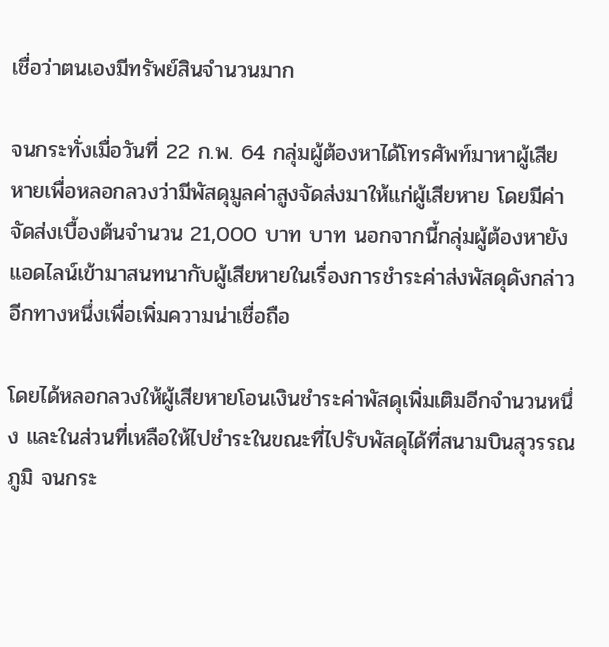เชื่อว่าตนเองมีทรัพย์สินจำนวนมาก

จนกระทั่งเมื่อวันที่ 22 ก.พ. 64 กลุ่มผู้ต้องหาได้โทรศัพท์มาหาผู้เสียหายเพื่อหลอกลวงว่ามีพัสดุมูลค่าสูงจัดส่งมาให้แก่ผู้เสียหาย โดยมีค่าจัดส่งเบื้องต้นจำนวน 21,000 บาท บาท นอกจากนี้กลุ่มผู้ต้องหายังแอดไลน์เข้ามาสนทนากับผู้เสียหายในเรื่องการชำระค่าส่งพัสดุดังกล่าวอีกทางหนึ่งเพื่อเพิ่มความน่าเชื่อถือ

โดยได้หลอกลวงให้ผู้เสียหายโอนเงินชำระค่าพัสดุเพิ่มเติมอีกจำนวนหนึ่ง และในส่วนที่เหลือให้ไปชำระในขณะที่ไปรับพัสดุได้ที่สนามบินสุวรรณภูมิ จนกระ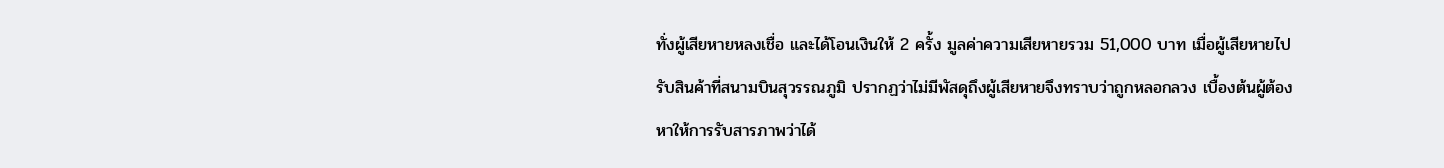ทั่งผู้เสียหายหลงเชื่อ และได้โอนเงินให้ 2 ครั้ง มูลค่าความเสียหายรวม 51,000 บาท เมื่อผู้เสียหายไปรับสินค้าที่สนามบินสุวรรณภูมิ ปรากฏว่าไม่มีพัสดุถึงผู้เสียหายจึงทราบว่าถูกหลอกลวง เบื้องต้นผู้ต้องหาให้การรับสารภาพว่าได้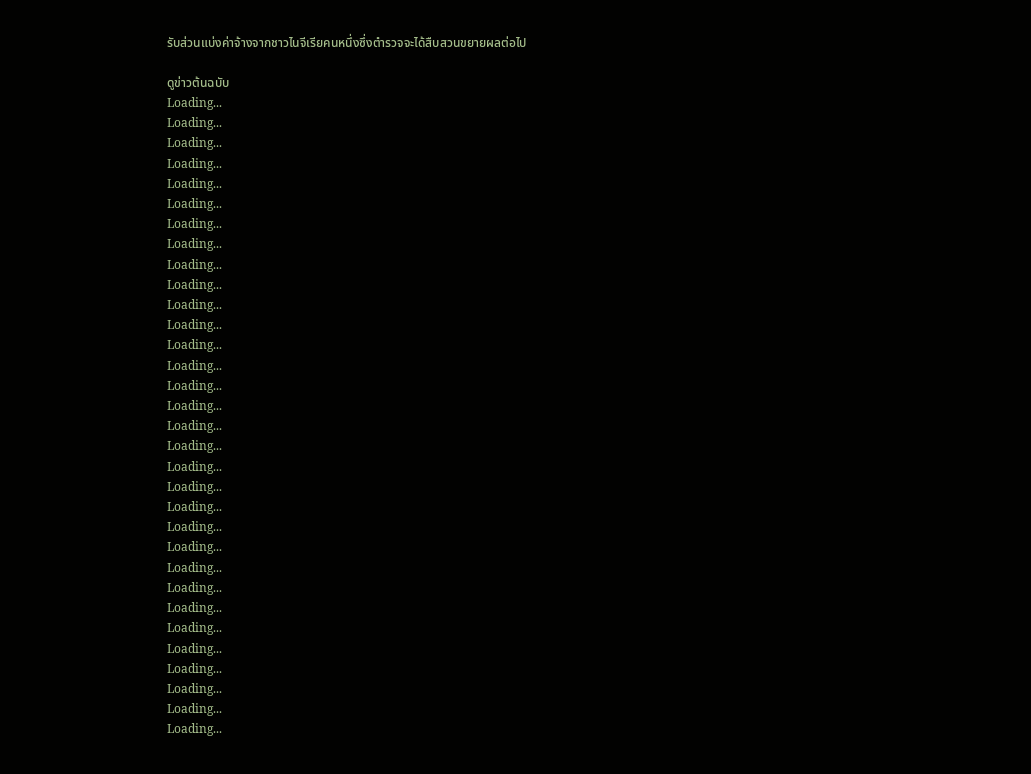รับส่วนแบ่งค่าจ้างจากชาวไนจีเรียคนหนึ่งซึ่งตำรวจจะได้สืบสวนขยายผลต่อไป

ดูข่าวต้นฉบับ
Loading...
Loading...
Loading...
Loading...
Loading...
Loading...
Loading...
Loading...
Loading...
Loading...
Loading...
Loading...
Loading...
Loading...
Loading...
Loading...
Loading...
Loading...
Loading...
Loading...
Loading...
Loading...
Loading...
Loading...
Loading...
Loading...
Loading...
Loading...
Loading...
Loading...
Loading...
Loading...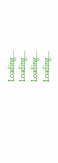Loading...
Loading...
Loading...
Loading...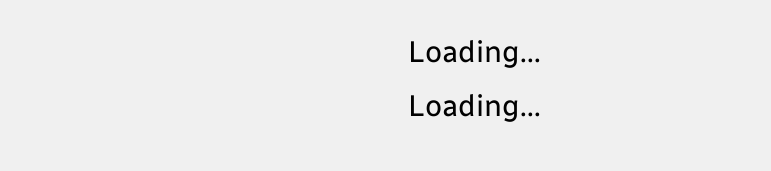Loading...
Loading...